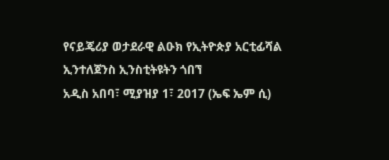የናይጄሪያ ወታደራዊ ልዑክ የኢትዮጵያ አርቲፊሻል ኢንተለጀንስ ኢንስቲትዩትን ጎበኘ
አዲስ አበባ፣ ሚያዝያ 1፣ 2017 (ኤፍ ኤም ሲ)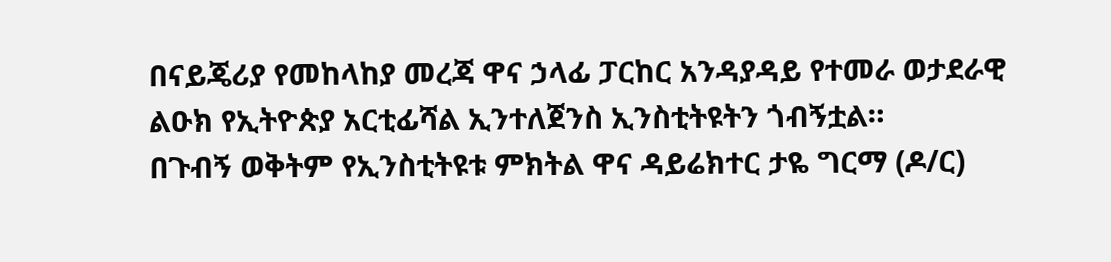በናይጄሪያ የመከላከያ መረጃ ዋና ኃላፊ ፓርከር አንዳያዳይ የተመራ ወታደራዊ ልዑክ የኢትዮጵያ አርቲፊሻል ኢንተለጀንስ ኢንስቲትዩትን ጎብኝቷል።
በጉብኝ ወቅትም የኢንስቲትዩቱ ምክትል ዋና ዳይሬክተር ታዬ ግርማ (ዶ/ር)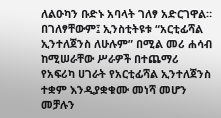ለልዑካን ቡድኑ አባላት ገለፃ አድርገዋል።
በገለፃቸውም፤ ኢንስቲትዩቱ “አርቲፊሻል ኢንተለጀንስ ለሁሉም” በሚል መሪ ሐሳብ ከሚሠራቸው ሥራዎች በተጨማሪ የአፍሪካ ሀገራት የአርቲፊሻል ኢንተለጀንስ ተቋም እንዲያቋቁሙ መነሻ መሆን መቻሉን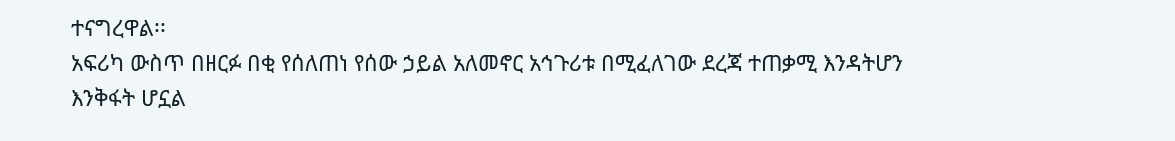ተናግረዋል፡፡
አፍሪካ ውስጥ በዘርፉ በቂ የሰለጠነ የሰው ኃይል አለመኖር አኅጉሪቱ በሚፈለገው ደረጃ ተጠቃሚ እንዳትሆን እንቅፋት ሆኗል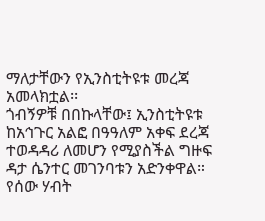ማለታቸውን የኢንስቲትዩቱ መረጃ አመላክቷል፡፡
ጎብኝዎቹ በበኩላቸው፤ ኢንስቲትዩቱ ከአኅጉር አልፎ በዓዓለም አቀፍ ደረጃ ተወዳዳሪ ለመሆን የሚያስችል ግዙፍ ዳታ ሴንተር መገንባቱን አድንቀዋል።
የሰው ሃብት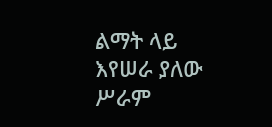ልማት ላይ እየሠራ ያለው ሥራም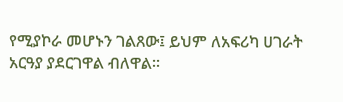የሚያኮራ መሆኑን ገልጸው፤ ይህም ለአፍሪካ ሀገራት አርዓያ ያደርገዋል ብለዋል፡፡